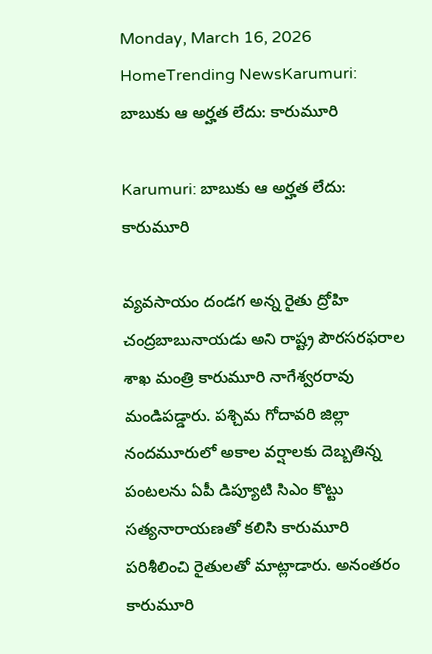Monday, March 16, 2026
HomeTrending NewsKarumuri: బాబుకు ఆ అర్హత లేదు: కారుమూరి

Karumuri: బాబుకు ఆ అర్హత లేదు: కారుమూరి

వ్యవసాయం దండగ అన్న రైతు ద్రోహి చంద్రబాబునాయడు అని రాష్ట్ర పౌరసరఫరాల శాఖ మంత్రి కారుమూరి నాగేశ్వరరావు మండిపడ్డారు. పశ్చిమ గోదావరి జిల్లా నందమూరులో అకాల వర్షాలకు దెబ్బతిన్న పంటలను ఏపీ డిప్యూటి సిఎం కొట్టు సత్యనారాయణతో కలిసి కారుమూరి పరిశీలించి రైతులతో మాట్లాడారు. అనంతరం కారుమూరి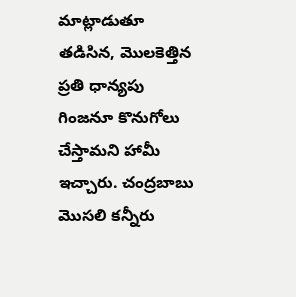మాట్లాడుతూ తడిసిన, మొలకెత్తిన ప్రతి ధాన్యపు గింజనూ కొనుగోలు చేస్తామని హామీ ఇచ్చారు. చంద్రబాబు మొసలి కన్నీరు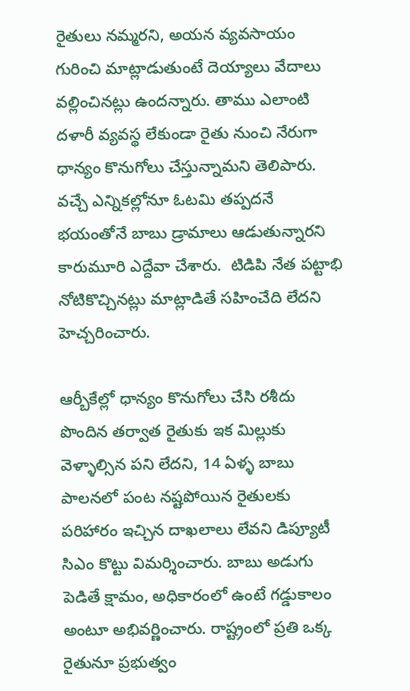రైతులు నమ్మరని, అయన వ్యవసాయం గురించి మాట్లాడుతుంటే దెయ్యాలు వేదాలు వల్లించినట్లు ఉందన్నారు. తాము ఎలాంటి దళారీ వ్యవస్థ లేకుండా రైతు నుంచి నేరుగా ధాన్యం కొనుగోలు చేస్తున్నామని తెలిపారు. వచ్చే ఎన్నికల్లోనూ ఓటమి తప్పదనే భయంతోనే బాబు డ్రామాలు ఆడుతున్నారని కారుమూరి ఎద్దేవా చేశారు.  టిడిపి నేత పట్టాభి నోటికొచ్చినట్లు మాట్లాడితే సహించేది లేదని హెచ్చరించారు.

ఆర్బీకేల్లో ధాన్యం కొనుగోలు చేసి రశీదు పొందిన తర్వాత రైతుకు ఇక మిల్లుకు వెళ్ళాల్సిన పని లేదని, 14 ఏళ్ళ బాబు పాలనలో పంట నష్టపోయిన రైతులకు పరిహారం ఇచ్చిన దాఖలాలు లేవని డిప్యూటీ సిఎం కొట్టు విమర్శించారు. బాబు అడుగు పెడితే క్షామం, అధికారంలో ఉంటే గడ్డుకాలం అంటూ అభివర్ణించారు. రాష్ట్రంలో ప్రతి ఒక్క రైతునూ ప్రభుత్వం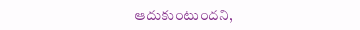ఆదుకుంటుందని,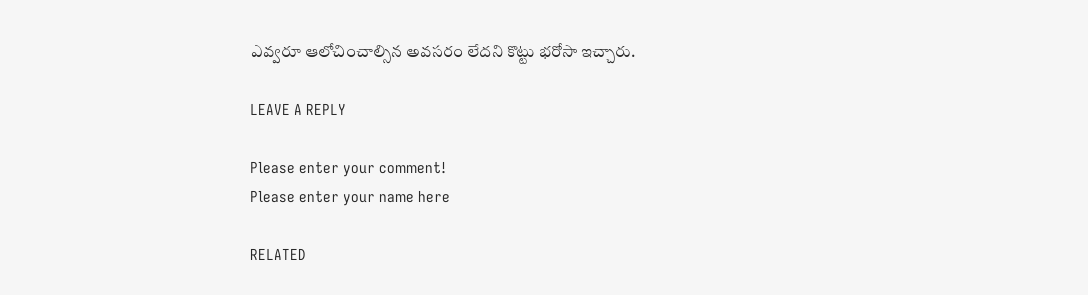ఎవ్వరూ ఆలోచించాల్సిన అవసరం లేదని కొట్టు భరోసా ఇచ్చారు.

LEAVE A REPLY

Please enter your comment!
Please enter your name here

RELATED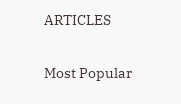ARTICLES

Most Popular